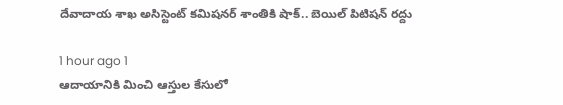దేవాదాయ శాఖ అసిస్టెంట్ కమిషనర్ శాంతికి షాక్.. బెయిల్ పిటిషన్‌ రద్దు

1 hour ago 1
ఆదాయానికి మించి ఆస్తుల కేసులో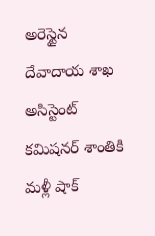అరెస్టైన దేవాదాయ శాఖ అసిస్టెంట్ కమిషనర్ శాంతికి మళ్లీ షాక్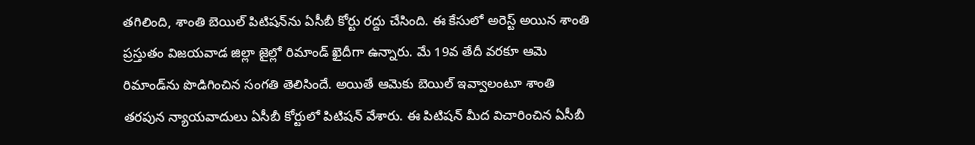తగిలింది, శాంతి బెయిల్ పిటిషన్‌ను ఏసీబీ కోర్టు రద్దు చేసింది. ఈ కేసులో అరెస్ట్ అయిన శాంతి ప్రస్తుతం విజయవాడ జిల్లా జైల్లో రిమాండ్ ఖైదీగా ఉన్నారు. మే 19వ తేదీ వరకూ ఆమె రిమాండ్‌ను పొడిగించిన సంగతి తెలిసిందే. అయితే ఆమెకు బెయిల్ ఇవ్వాలంటూ శాంతి తరపున న్యాయవాదులు ఏసీబీ కోర్టులో పిటిషన్ వేశారు. ఈ పిటిషన్ మీద విచారించిన ఏసీబీ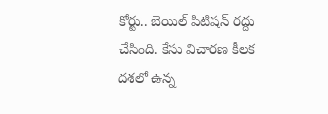కోర్టు.. బెయిల్ పిటిషన్ రద్దు చేసింది. కేసు విచారణ కీలక దశలో ఉన్న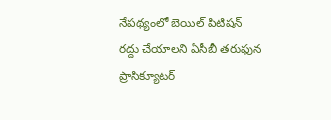నేపథ్యంలో బెయిల్ పిటిషన్ రద్దు చేయాలని ఏసీబీ తరుఫున ప్రాసిక్యూటర్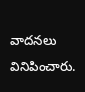వాదనలు వినిపించారు.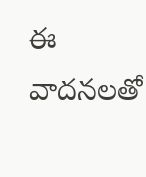ఈ వాదనలతో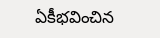ఏకీభవించిన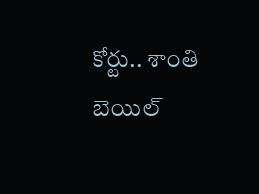కోర్టు.. శాంతి బెయిల్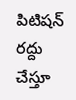పిటిషన్ రద్దు చేస్తూ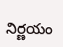నిర్ణయం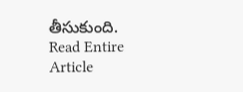తీసుకుంది.
Read Entire Article